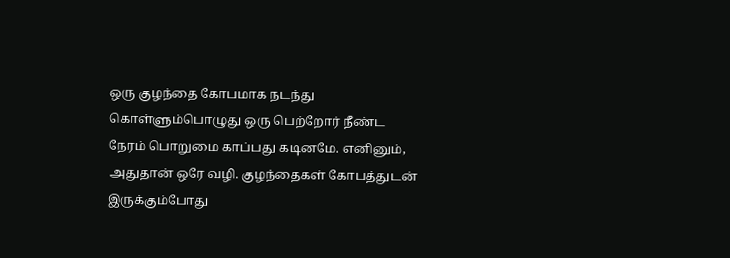ஒரு குழந்தை கோபமாக நடந்து கொள்ளும்பொழுது ஒரு பெற்றோர் நீண்ட நேரம் பொறுமை காப்பது கடினமே. எனினும், அதுதான் ஒரே வழி. குழந்தைகள் கோபத்துடன் இருக்கும்போது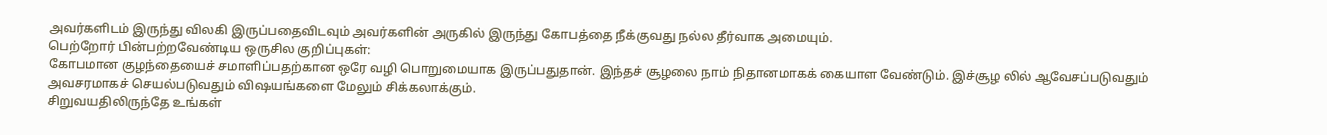அவர்களிடம் இருந்து விலகி இருப்பதைவிடவும் அவர்களின் அருகில் இருந்து கோபத்தை நீக்குவது நல்ல தீர்வாக அமையும்.
பெற்றோர் பின்பற்றவேண்டிய ஒருசில குறிப்புகள்:
கோபமான குழந்தையைச் சமாளிப்பதற்கான ஒரே வழி பொறுமையாக இருப்பதுதான். இந்தச் சூழலை நாம் நிதானமாகக் கையாள வேண்டும். இச்சூழ லில் ஆவேசப்படுவதும் அவசரமாகச் செயல்படுவதும் விஷயங்களை மேலும் சிக்கலாக்கும்.
சிறுவயதிலிருந்தே உங்கள்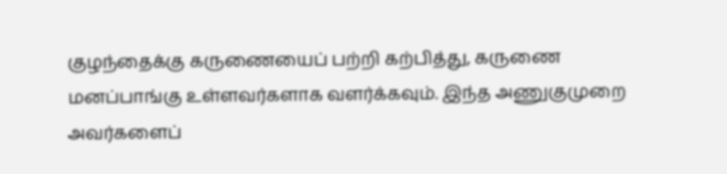குழந்தைக்கு கருணையைப் பற்றி கற்பித்து, கருணை மனப்பாங்கு உள்ளவர்களாக வளர்க்கவும். இந்த அணுகுமுறை அவர்களைப்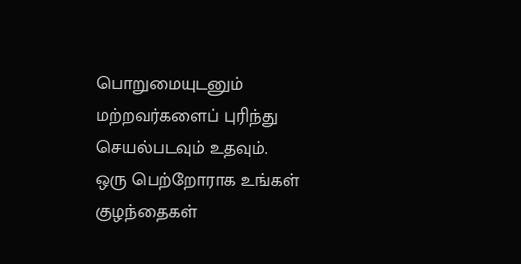பொறுமையுடனும் மற்றவர்களைப் புரிந்து செயல்படவும் உதவும்.
ஒரு பெற்றோராக உங்கள் குழந்தைகள்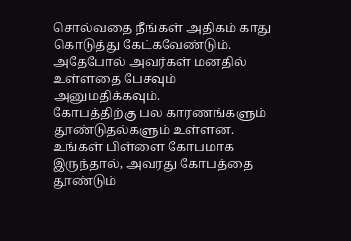சொல்வதை நீங்கள் அதிகம் காது கொடுத்து கேட்கவேண்டும். அதேபோல் அவர்கள் மனதில் உள்ளதை பேசவும் அனுமதிக்கவும்.
கோபத்திற்கு பல காரணங்களும் தூண்டுதல்களும் உள்ளன. உங்கள் பிள்ளை கோபமாக இருந்தால், அவரது கோபத்தை தூண்டும்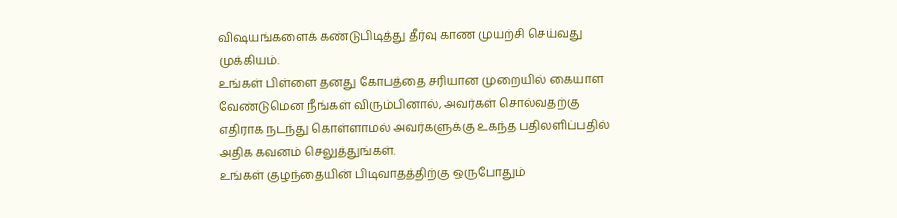விஷயங்களைக் கண்டுபிடித்து தீர்வு காண முயற்சி செய்வது முக்கியம்.
உங்கள் பிள்ளை தனது கோபத்தை சரியான முறையில் கையாள வேண்டுமென நீங்கள் விரும்பினால், அவர்கள் சொல்வதற்கு எதிராக நடந்து கொள்ளாமல் அவர்களுக்கு உகந்த பதிலளிப்பதில் அதிக கவனம் செலுத்துங்கள்.
உங்கள் குழந்தையின் பிடிவாதத்திற்கு ஒருபோதும்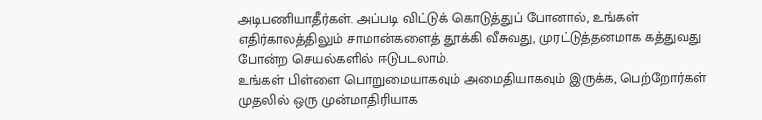அடிபணியாதீர்கள். அப்படி விட்டுக் கொடுத்துப் போனால், உங்கள் எதிர்காலத்திலும் சாமான்களைத் தூக்கி வீசுவது, முரட்டுத்தனமாக கத்துவது போன்ற செயல்களில் ஈடுபடலாம்.
உங்கள் பிள்ளை பொறுமையாகவும் அமைதியாகவும் இருக்க, பெற்றோர்கள் முதலில் ஒரு முன்மாதிரியாக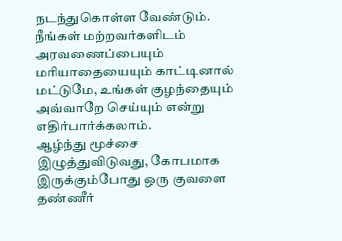நடந்துகொள்ள வேண்டும். நீங்கள் மற்றவர்களிடம் அரவணைப்பையும் மரியாதையையும் காட்டினால் மட்டுமே, உங்கள் குழந்தையும் அவ்வாறே செய்யும் என்று எதிர்பார்க்கலாம்.
ஆழ்ந்து மூச்சை இழுத்துவிடுவது, கோபமாக இருக்கும்போது ஒரு குவளை தண்ணீர்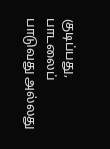குடிப்பது, பாடலைப் பாடுவது அல்லது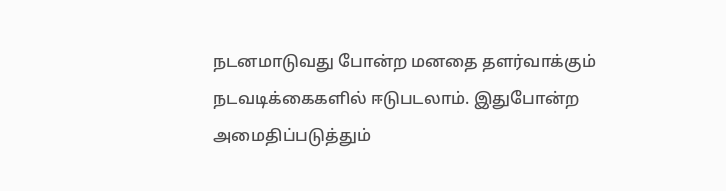நடனமாடுவது போன்ற மனதை தளர்வாக்கும் நடவடிக்கைகளில் ஈடுபடலாம். இதுபோன்ற அமைதிப்படுத்தும்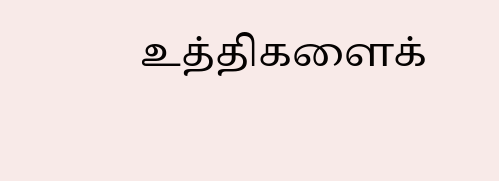உத்திகளைக்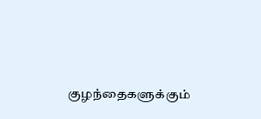குழந்தைகளுக்கும்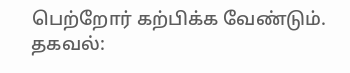பெற்றோர் கற்பிக்க வேண்டும்.
தகவல்: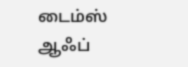டைம்ஸ் ஆஃப்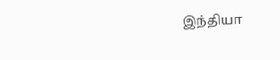இந்தியா